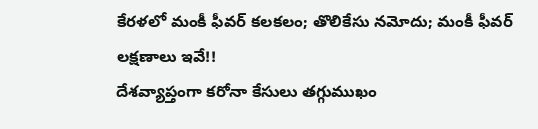కేరళలో మంకీ ఫీవర్ కలకలం; తొలికేసు నమోదు; మంకీ ఫీవర్ లక్షణాలు ఇవే!!
దేశవ్యాప్తంగా కరోనా కేసులు తగ్గుముఖం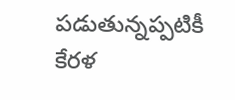పడుతున్నప్పటికీ కేరళ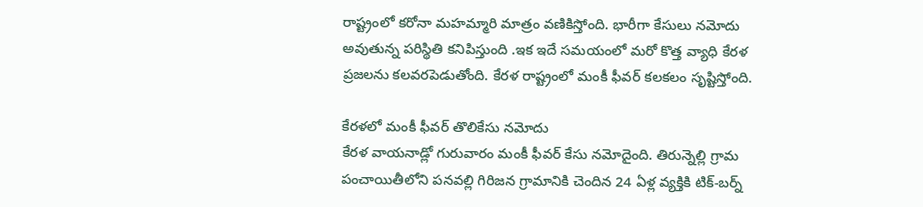రాష్ట్రంలో కరోనా మహమ్మారి మాత్రం వణికిస్తోంది. భారీగా కేసులు నమోదు అవుతున్న పరిస్థితి కనిపిస్తుంది .ఇక ఇదే సమయంలో మరో కొత్త వ్యాధి కేరళ ప్రజలను కలవరపెడుతోంది. కేరళ రాష్ట్రంలో మంకీ ఫీవర్ కలకలం సృష్టిస్తోంది.

కేరళలో మంకీ ఫీవర్ తొలికేసు నమోదు
కేరళ వాయనాడ్లో గురువారం మంకీ ఫీవర్ కేసు నమోదైంది. తిరున్నెల్లి గ్రామ పంచాయితీలోని పనవల్లి గిరిజన గ్రామానికి చెందిన 24 ఏళ్ల వ్యక్తికి టిక్-బర్న్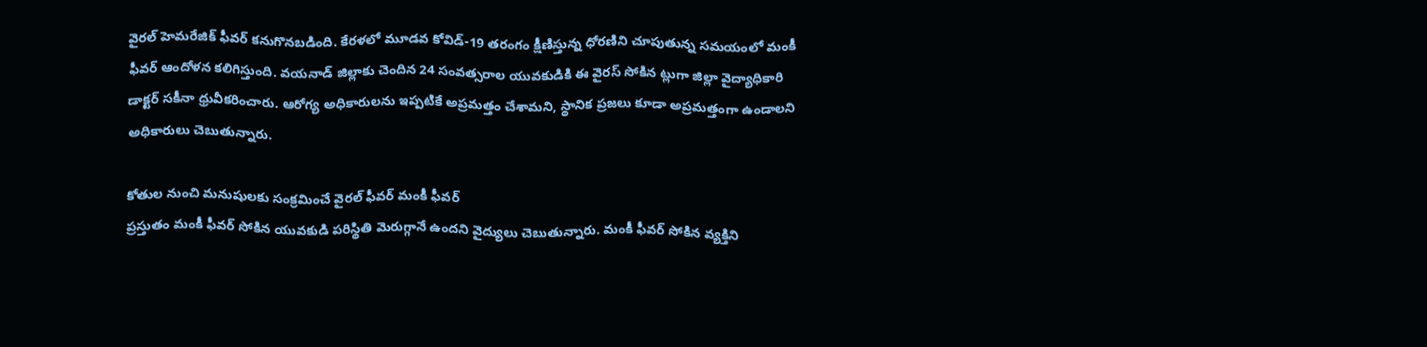వైరల్ హెమరేజిక్ ఫీవర్ కనుగొనబడింది. కేరళలో మూడవ కోవిడ్-19 తరంగం క్షీణిస్తున్న ధోరణిని చూపుతున్న సమయంలో మంకీ ఫీవర్ ఆందోళన కలిగిస్తుంది. వయనాడ్ జిల్లాకు చెందిన 24 సంవత్సరాల యువకుడికి ఈ వైరస్ సోకిన ట్లుగా జిల్లా వైద్యాధికారి డాక్టర్ సకీనా ధ్రువీకరించారు. ఆరోగ్య అధికారులను ఇప్పటికే అప్రమత్తం చేశామని, స్థానిక ప్రజలు కూడా అప్రమత్తంగా ఉండాలని అధికారులు చెబుతున్నారు.

కోతుల నుంచి మనుషులకు సంక్రమించే వైరల్ ఫీవర్ మంకీ ఫీవర్
ప్రస్తుతం మంకీ ఫీవర్ సోకిన యువకుడి పరిస్థితి మెరుగ్గానే ఉందని వైద్యులు చెబుతున్నారు. మంకీ ఫీవర్ సోకిన వ్యక్తిని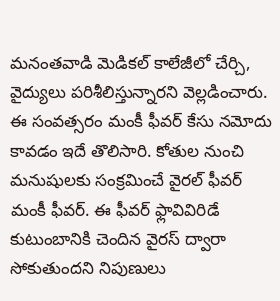మనంతవాడి మెడికల్ కాలేజీలో చేర్చి, వైద్యులు పరిశీలిస్తున్నారని వెల్లడించారు. ఈ సంవత్సరం మంకీ ఫీవర్ కేసు నమోదు కావడం ఇదే తొలిసారి. కోతుల నుంచి మనుషులకు సంక్రమించే వైరల్ ఫీవర్ మంకీ ఫీవర్. ఈ ఫీవర్ ఫ్లావివిరిడే కుటుంబానికి చెందిన వైరస్ ద్వారా సోకుతుందని నిపుణులు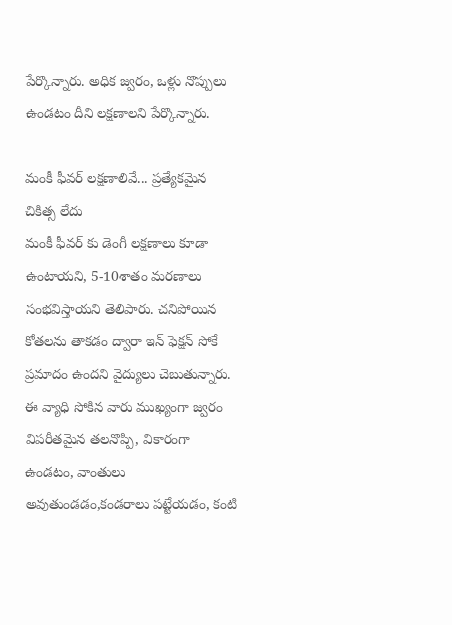పేర్కొన్నారు. అధిక జ్వరం, ఒళ్లు నొప్పులు ఉండటం దీని లక్షణాలని పేర్కొన్నారు.

మంకీ ఫీవర్ లక్షణాలివే... ప్రత్యేకమైన చికిత్స లేదు
మంకీ ఫీవర్ కు డెంగీ లక్షణాలు కూడా ఉంటాయని, 5-10శాతం మరణాలు సంభవిస్తాయని తెలిపారు. చనిపోయిన కోతలను తాకడం ద్వారా ఇన్ ఫెక్షన్ సోకే ప్రమాదం ఉందని వైద్యులు చెబుతున్నారు. ఈ వ్యాధి సోకిన వారు ముఖ్యంగా జ్వరం విపరీతమైన తలనొప్పి, వికారంగా ఉండటం, వాంతులు అవుతుండడం,కండరాలు పట్టేయడం, కంటి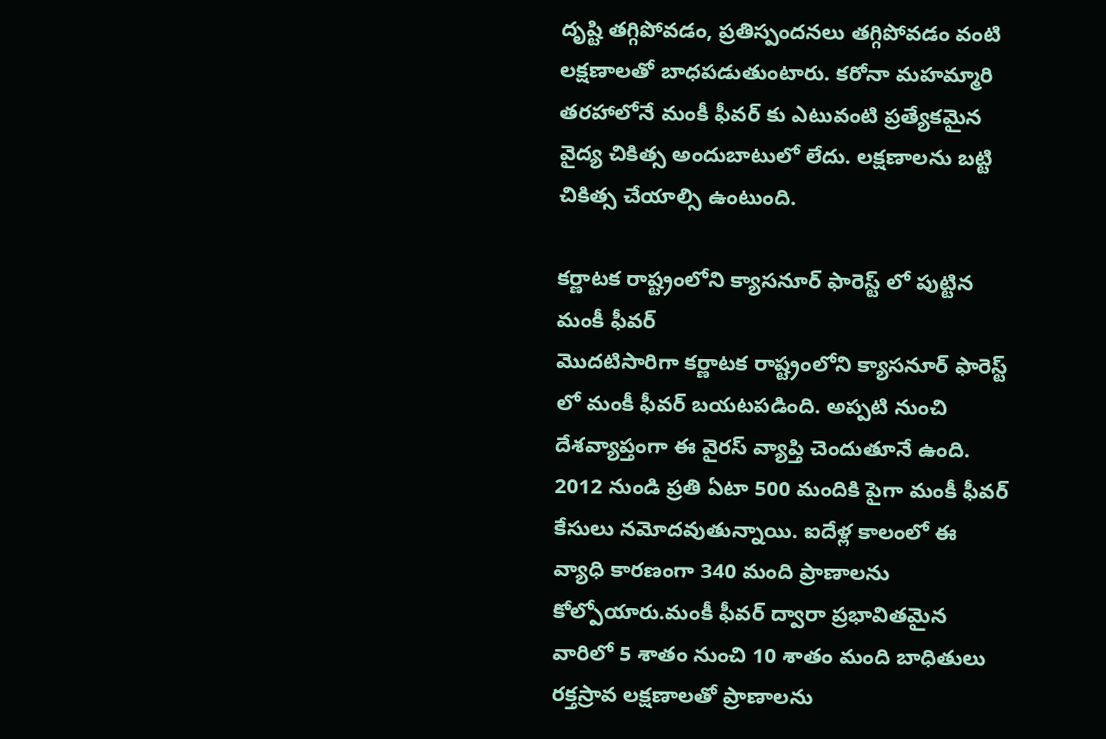దృష్టి తగ్గిపోవడం, ప్రతిస్పందనలు తగ్గిపోవడం వంటి లక్షణాలతో బాధపడుతుంటారు. కరోనా మహమ్మారి తరహాలోనే మంకీ ఫీవర్ కు ఎటువంటి ప్రత్యేకమైన వైద్య చికిత్స అందుబాటులో లేదు. లక్షణాలను బట్టి చికిత్స చేయాల్సి ఉంటుంది.

కర్ణాటక రాష్ట్రంలోని క్యాసనూర్ ఫారెస్ట్ లో పుట్టిన మంకీ ఫీవర్
మొదటిసారిగా కర్ణాటక రాష్ట్రంలోని క్యాసనూర్ ఫారెస్ట్ లో మంకీ ఫీవర్ బయటపడింది. అప్పటి నుంచి దేశవ్యాప్తంగా ఈ వైరస్ వ్యాప్తి చెందుతూనే ఉంది. 2012 నుండి ప్రతి ఏటా 500 మందికి పైగా మంకీ ఫీవర్ కేసులు నమోదవుతున్నాయి. ఐదేళ్ల కాలంలో ఈ వ్యాధి కారణంగా 340 మంది ప్రాణాలను కోల్పోయారు.మంకీ ఫీవర్ ద్వారా ప్రభావితమైన వారిలో 5 శాతం నుంచి 10 శాతం మంది బాధితులు రక్తస్రావ లక్షణాలతో ప్రాణాలను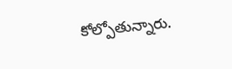కోల్పోతున్నారు.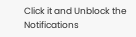Click it and Unblock the Notifications